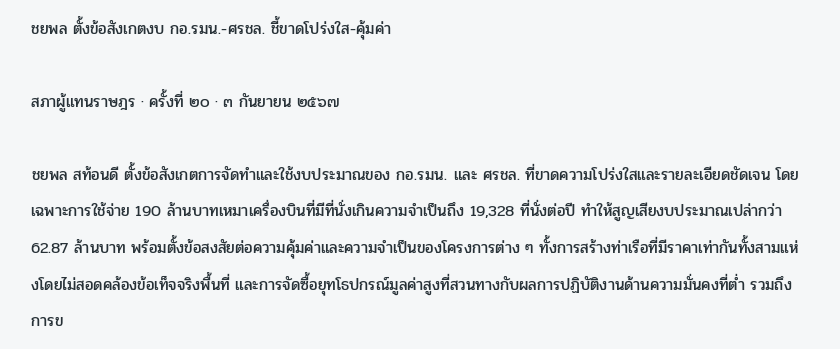ชยพล ตั้งข้อสังเกตงบ กอ.รมน.-ศรชล. ชี้ขาดโปร่งใส-คุ้มค่า

สภาผู้แทนราษฎร · ครั้งที่ ๒๐ · ๓ กันยายน ๒๕๖๗

ชยพล สท้อนดี ตั้งข้อสังเกตการจัดทำและใช้งบประมาณของ กอ.รมน. และ ศรชล. ที่ขาดความโปร่งใสและรายละเอียดชัดเจน โดยเฉพาะการใช้จ่าย 190 ล้านบาทเหมาเครื่องบินที่มีที่นั่งเกินความจำเป็นถึง 19,328 ที่นั่งต่อปี ทำให้สูญเสียงบประมาณเปล่ากว่า 62.87 ล้านบาท พร้อมตั้งข้อสงสัยต่อความคุ้มค่าและความจำเป็นของโครงการต่าง ๆ ทั้งการสร้างท่าเรือที่มีราคาเท่ากันทั้งสามแห่งโดยไม่สอดคล้องข้อเท็จจริงพื้นที่ และการจัดซื้อยุทโธปกรณ์มูลค่าสูงที่สวนทางกับผลการปฏิบัติงานด้านความมั่นคงที่ต่ำ รวมถึงการข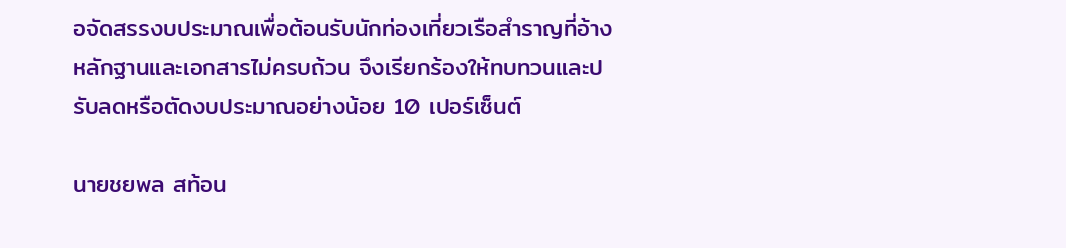อจัดสรรงบประมาณเพื่อต้อนรับนักท่องเที่ยวเรือสำราญที่อ้างหลักฐานและเอกสารไม่ครบถ้วน จึงเรียกร้องให้ทบทวนและปรับลดหรือตัดงบประมาณอย่างน้อย 10 เปอร์เซ็นต์

นายชยพล สท้อน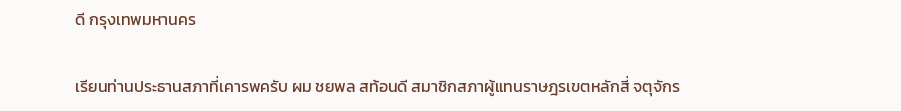ดี กรุงเทพมหานคร

เรียนท่านประธานสภาที่เคารพครับ ผม ชยพล สท้อนดี สมาชิกสภาผู้แทนราษฎรเขตหลักสี่ จตุจักร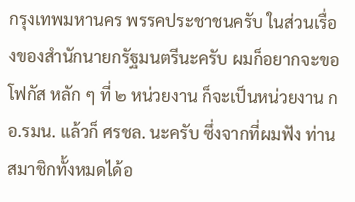กรุงเทพมหานคร พรรคประชาชนครับ ในส่วนเรื่องของสำนักนายกรัฐมนตรีนะครับ ผมก็อยากจะขอโฟกัส หลัก ๆ ที่ ๒ หน่วยงาน ก็จะเป็นหน่วยงาน กอ.รมน. แล้วก็ ศรชล. นะครับ ซึ่งจากที่ผมฟัง ท่านสมาชิกทั้งหมดได้อ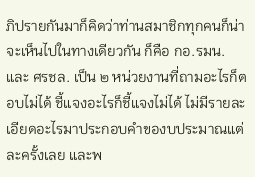ภิปรายกันมาก็คิดว่าท่านสมาชิกทุกคนก็น่าจะเห็นไปในทางเดียวกัน ก็คือ กอ.รมน. และ ศรชล. เป็น ๒ หน่วยงานที่ถามอะไรก็ตอบไม่ได้ ชี้แจงอะไรก็ชี้แจงไม่ได้ ไม่มีรายละเอียดอะไรมาประกอบคำของบประมาณแต่ละครั้งเลย และพ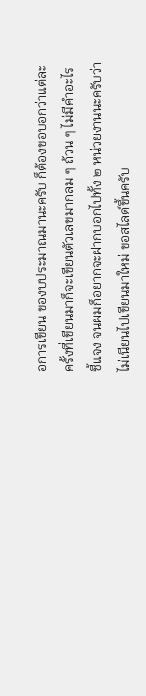อการเขียน ของบประมาณมานะครับ ก็ต้องขอบอกว่าแต่ละครั้งที่เขียนมาก็จะเขียนตัวเลขมากลม ๆ ถ้วน ๆ ไม่มีคำอะไรชี้แจง จนผมก็อยากจะฝากบอกไปทั้ง ๒ หน่วยงานนะครับว่า ไม่เนียนไปเขียนมาใหม่ ขอสไลด์ขึ้นครับ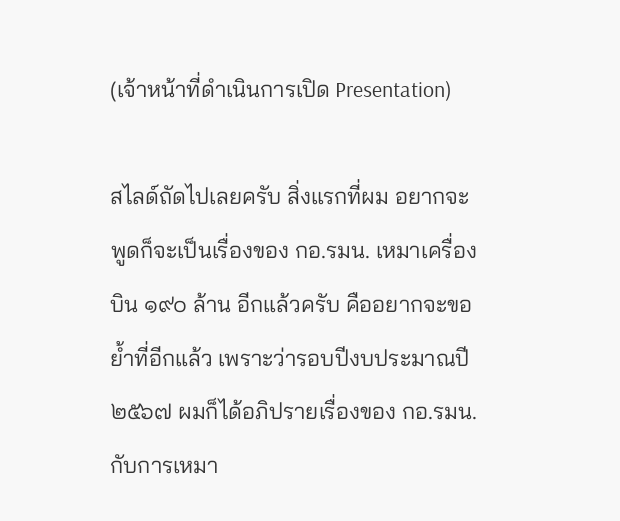(เจ้าหน้าที่ดำเนินการเปิด Presentation)

สไลด์ถัดไปเลยครับ สิ่งแรกที่ผม อยากจะพูดก็จะเป็นเรื่องของ กอ.รมน. เหมาเครื่องบิน ๑๙๐ ล้าน อีกแล้วครับ คืออยากจะขอย้ำที่อีกแล้ว เพราะว่ารอบปีงบประมาณปี ๒๕๖๗ ผมก็ได้อภิปรายเรื่องของ กอ.รมน. กับการเหมา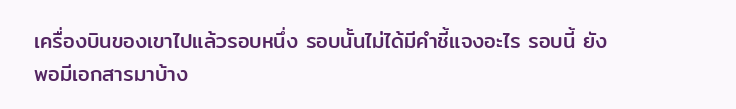เครื่องบินของเขาไปแล้วรอบหนึ่ง รอบนั้นไม่ได้มีคำชี้แจงอะไร รอบนี้ ยังพอมีเอกสารมาบ้าง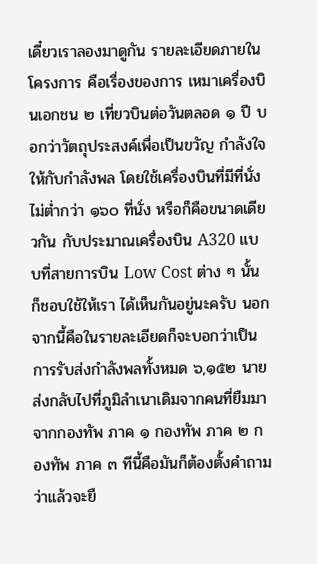เดี๋ยวเราลองมาดูกัน รายละเอียดภายในโครงการ คือเรื่องของการ เหมาเครื่องบินเอกชน ๒ เที่ยวบินต่อวันตลอด ๑ ปี บอกว่าวัตถุประสงค์เพื่อเป็นขวัญ กำลังใจให้กับกำลังพล โดยใช้เครื่องบินที่มีที่นั่งไม่ต่ำกว่า ๑๖๐ ที่นั่ง หรือก็คือขนาดเดียวกัน กับประมาณเครื่องบิน A320 แบบที่สายการบิน Low Cost ต่าง ๆ นั้นก็ชอบใช้ให้เรา ได้เห็นกันอยู่นะครับ นอกจากนี้คือในรายละเอียดก็จะบอกว่าเป็นการรับส่งกำลังพลทั้งหมด ๖,๑๕๒ นาย ส่งกลับไปที่ภูมิลำเนาเดิมจากคนที่ยืมมาจากกองทัพ ภาค ๑ กองทัพ ภาค ๒ กองทัพ ภาค ๓ ทีนี้คือมันก็ต้องตั้งคำถามว่าแล้วจะยื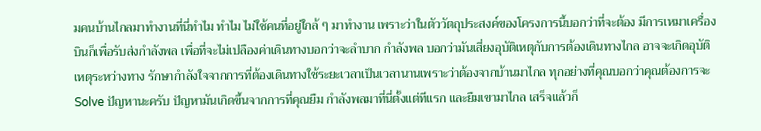มคนบ้านไกลมาทำงานที่นี่ทำไม ทำไม ไม่ใช้คนที่อยู่ใกล้ ๆ มาทำงาน เพราะว่าในตัววัตถุประสงค์ของโครงการนี้บอกว่าที่จะต้อง มีการเหมาเครื่องบินก็เพื่อรับส่งกำลังพล เพื่อที่จะไม่เปลืองค่าเดินทางบอกว่าจะลำบาก กำลังพล บอกว่ามันเสี่ยงอุบัติเหตุกับการต้องเดินทางไกล อาจจะเกิดอุบัติเหตุระหว่างทาง รักษากำลังใจจากการที่ต้องเดินทางใช้ระยะเวลาเป็นเวลานานเพราะว่าต้องจากบ้านมาไกล ทุกอย่างที่คุณบอกว่าคุณต้องการจะ Solve ปัญหานะครับ ปัญหามันเกิดขึ้นจากการที่คุณยืม กำลังพลมาที่นี่ตั้งแต่ทีแรก และยืมเขามาไกล เสร็จแล้วก็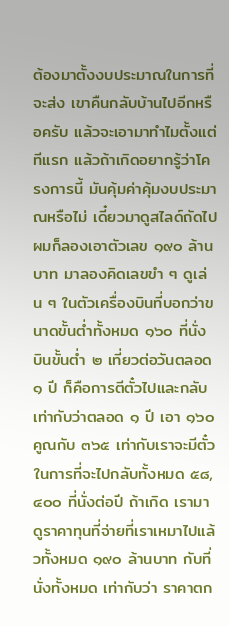ต้องมาตั้งงบประมาณในการที่จะส่ง เขาคืนกลับบ้านไปอีกหรือครับ แล้วจะเอามาทำไมตั้งแต่ทีแรก แล้วถ้าเกิดอยากรู้ว่าโครงการนี้ มันคุ้มค่าคุ้มงบประมาณหรือไม่ เดี๋ยวมาดูสไลด์ถัดไป ผมก็ลองเอาตัวเลข ๑๙๐ ล้านบาท มาลองคิดเลขขำ ๆ ดูเล่น ๆ ในตัวเครื่องบินที่บอกว่าขนาดขั้นต่ำทั้งหมด ๑๖๐ ที่นั่ง บินขั้นต่ำ ๒ เที่ยวต่อวันตลอด ๑ ปี ก็คือการตีตั๋วไปและกลับ เท่ากับว่าตลอด ๑ ปี เอา ๑๖๐ คูณกับ ๓๖๕ เท่ากับเราจะมีตั๋วในการที่จะไปกลับทั้งหมด ๕๘,๔๐๐ ที่นั่งต่อปี ถ้าเกิด เรามาดูราคาทุนที่จ่ายที่เราเหมาไปแล้วทั้งหมด ๑๙๐ ล้านบาท กับที่นั่งทั้งหมด เท่ากับว่า ราคาตก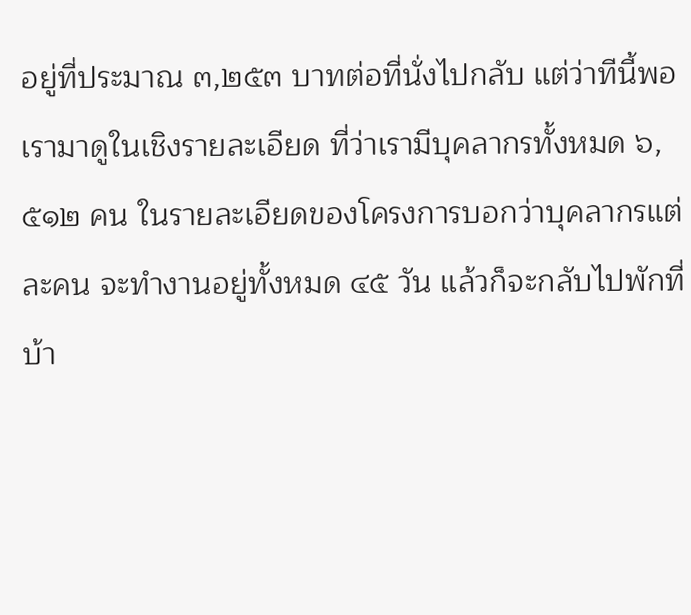อยู่ที่ประมาณ ๓,๒๕๓ บาทต่อที่นั่งไปกลับ แต่ว่าทีนี้พอเรามาดูในเชิงรายละเอียด ที่ว่าเรามีบุคลากรทั้งหมด ๖,๕๑๒ คน ในรายละเอียดของโครงการบอกว่าบุคลากรแต่ละคน จะทำงานอยู่ทั้งหมด ๔๕ วัน แล้วก็จะกลับไปพักที่บ้า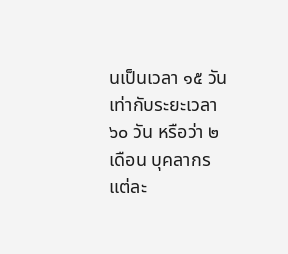นเป็นเวลา ๑๕ วัน เท่ากับระยะเวลา ๖๐ วัน หรือว่า ๒ เดือน บุคลากรแต่ละ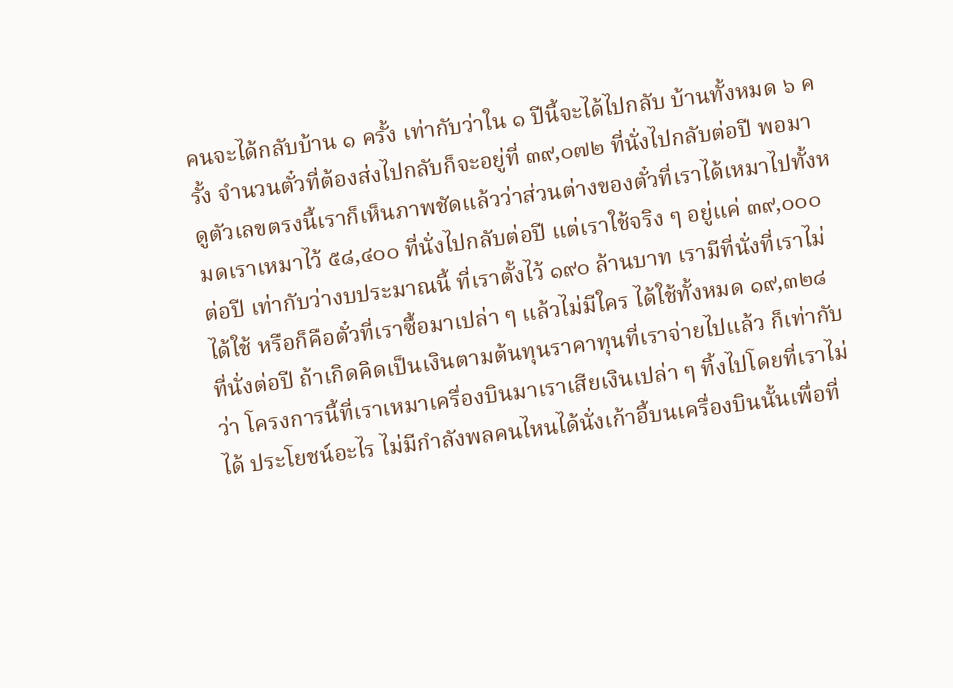คนจะได้กลับบ้าน ๑ ครั้ง เท่ากับว่าใน ๑ ปีนี้จะได้ไปกลับ บ้านทั้งหมด ๖ ครั้ง จำนวนตั๋วที่ต้องส่งไปกลับก็จะอยู่ที่ ๓๙,๐๗๒ ที่นั่งไปกลับต่อปี พอมาดูตัวเลขตรงนี้เราก็เห็นภาพชัดแล้วว่าส่วนต่างของตั๋วที่เราได้เหมาไปทั้งหมดเราเหมาไว้ ๕๘,๔๐๐ ที่นั่งไปกลับต่อปี แต่เราใช้จริง ๆ อยู่แค่ ๓๙,๐๐๐ ต่อปี เท่ากับว่างบประมาณนี้ ที่เราตั้งไว้ ๑๙๐ ล้านบาท เรามีที่นั่งที่เราไม่ได้ใช้ หรือก็คือตั๋วที่เราซื้อมาเปล่า ๆ แล้วไม่มีใคร ได้ใช้ทั้งหมด ๑๙,๓๒๘ ที่นั่งต่อปี ถ้าเกิดคิดเป็นเงินตามต้นทุนราคาทุนที่เราจ่ายไปแล้ว ก็เท่ากับว่า โครงการนี้ที่เราเหมาเครื่องบินมาเราเสียเงินเปล่า ๆ ทิ้งไปโดยที่เราไม่ได้ ประโยชน์อะไร ไม่มีกำลังพลคนไหนได้นั่งเก้าอี้บนเครื่องบินนั้นเพื่อที่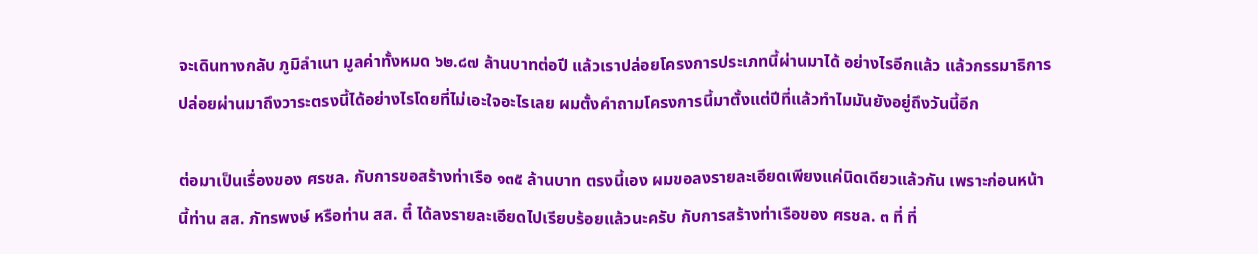จะเดินทางกลับ ภูมิลำเนา มูลค่าทั้งหมด ๖๒.๘๗ ล้านบาทต่อปี แล้วเราปล่อยโครงการประเภทนี้ผ่านมาได้ อย่างไรอีกแล้ว แล้วกรรมาธิการปล่อยผ่านมาถึงวาระตรงนี้ได้อย่างไรโดยที่ไม่เอะใจอะไรเลย ผมตั้งคำถามโครงการนี้มาตั้งแต่ปีที่แล้วทำไมมันยังอยู่ถึงวันนี้อีก

ต่อมาเป็นเรื่องของ ศรชล. กับการขอสร้างท่าเรือ ๑๓๕ ล้านบาท ตรงนี้เอง ผมขอลงรายละเอียดเพียงแค่นิดเดียวแล้วกัน เพราะก่อนหน้านี้ท่าน สส. ภัทรพงษ์ หรือท่าน สส. ตี๋ ได้ลงรายละเอียดไปเรียบร้อยแล้วนะครับ กับการสร้างท่าเรือของ ศรชล. ๓ ที่ ที่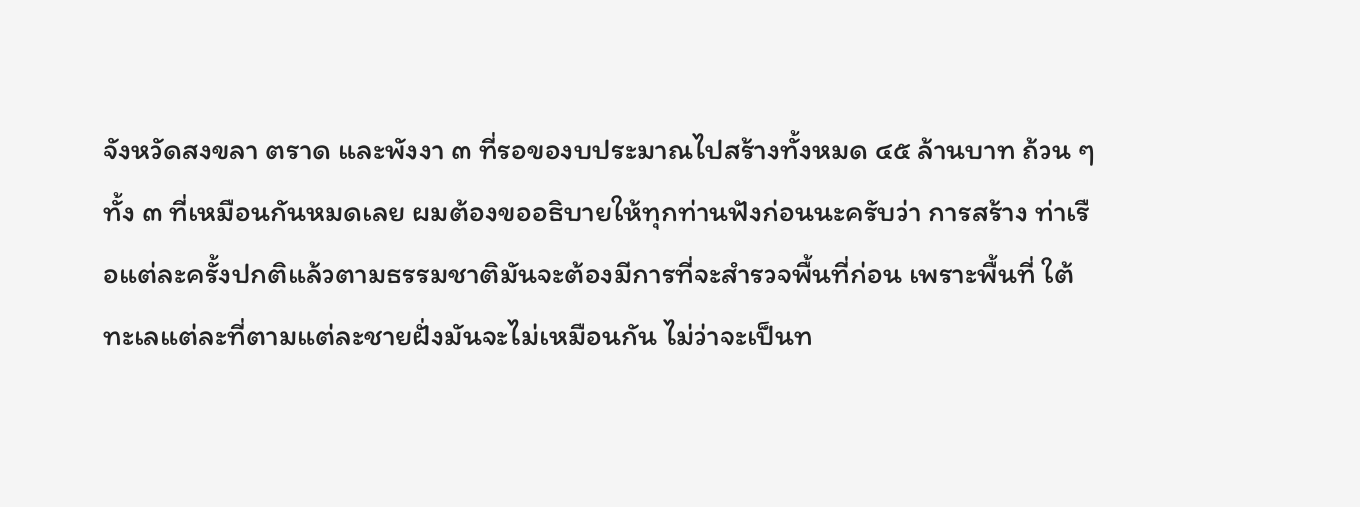จังหวัดสงขลา ตราด และพังงา ๓ ที่รอของบประมาณไปสร้างทั้งหมด ๔๕ ล้านบาท ถ้วน ๆ ทั้ง ๓ ที่เหมือนกันหมดเลย ผมต้องขออธิบายให้ทุกท่านฟังก่อนนะครับว่า การสร้าง ท่าเรือแต่ละครั้งปกติแล้วตามธรรมชาติมันจะต้องมีการที่จะสำรวจพื้นที่ก่อน เพราะพื้นที่ ใต้ทะเลแต่ละที่ตามแต่ละชายฝั่งมันจะไม่เหมือนกัน ไม่ว่าจะเป็นท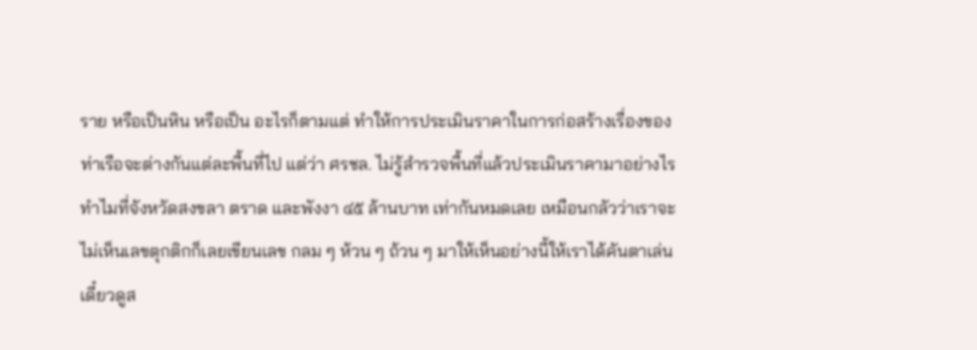ราย หรือเป็นหิน หรือเป็น อะไรก็ตามแต่ ทำให้การประเมินราคาในการก่อสร้างเรื่องของท่าเรือจะต่างกันแต่ละพื้นที่ไป แต่ว่า ศรชล. ไม่รู้สำรวจพื้นที่แล้วประเมินราคามาอย่างไร ทำไมที่จังหวัดสงขลา ตราด และพังงา ๔๕ ล้านบาท เท่ากันหมดเลย เหมือนกลัวว่าเราจะไม่เห็นเลขตุกติกก็เลยเขียนเลข กลม ๆ ห้วน ๆ ถ้วน ๆ มาให้เห็นอย่างนี้ให้เราได้คันตาเล่น เดี๋ยวดูส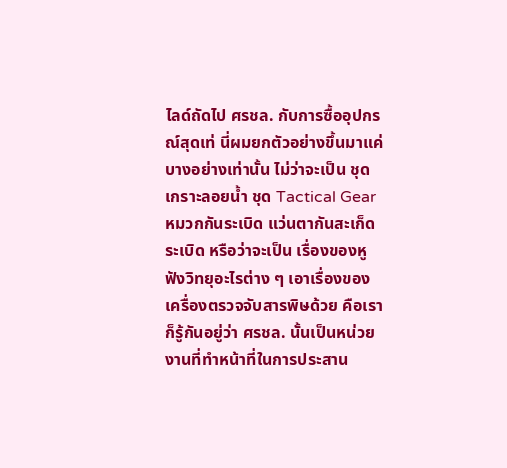ไลด์ถัดไป ศรชล. กับการซื้ออุปกรณ์สุดเท่ นี่ผมยกตัวอย่างขึ้นมาแค่บางอย่างเท่านั้น ไม่ว่าจะเป็น ชุดเกราะลอยน้ำ ชุด Tactical Gear หมวกกันระเบิด แว่นตากันสะเก็ดระเบิด หรือว่าจะเป็น เรื่องของหูฟังวิทยุอะไรต่าง ๆ เอาเรื่องของเครื่องตรวจจับสารพิษด้วย คือเราก็รู้กันอยู่ว่า ศรชล. นั้นเป็นหน่วยงานที่ทำหน้าที่ในการประสาน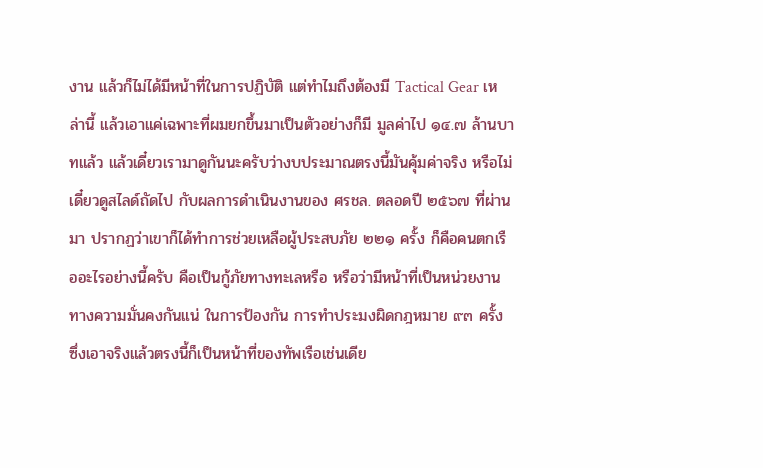งาน แล้วก็ไม่ได้มีหน้าที่ในการปฏิบัติ แต่ทำไมถึงต้องมี Tactical Gear เหล่านี้ แล้วเอาแค่เฉพาะที่ผมยกขึ้นมาเป็นตัวอย่างก็มี มูลค่าไป ๑๔.๗ ล้านบาทแล้ว แล้วเดี๋ยวเรามาดูกันนะครับว่างบประมาณตรงนี้มันคุ้มค่าจริง หรือไม่ เดี๋ยวดูสไลด์ถัดไป กับผลการดำเนินงานของ ศรชล. ตลอดปี ๒๕๖๗ ที่ผ่านมา ปรากฏว่าเขาก็ได้ทำการช่วยเหลือผู้ประสบภัย ๒๒๑ ครั้ง ก็คือคนตกเรืออะไรอย่างนี้ครับ คือเป็นกู้ภัยทางทะเลหรือ หรือว่ามีหน้าที่เป็นหน่วยงานทางความมั่นคงกันแน่ ในการป้องกัน การทำประมงผิดกฎหมาย ๙๓ ครั้ง ซึ่งเอาจริงแล้วตรงนี้ก็เป็นหน้าที่ของทัพเรือเช่นเดีย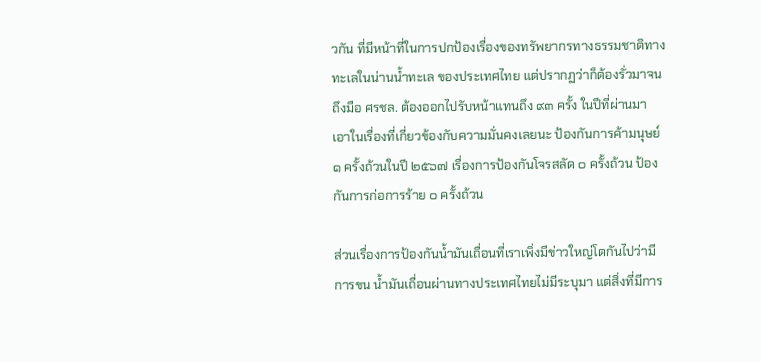วกัน ที่มีหน้าที่ในการปกป้องเรื่องของทรัพยากรทางธรรมชาติทางทะเลในน่านน้ำทะเล ของประเทศไทย แต่ปรากฏว่าก็ต้องรั่วมาจนถึงมือ ศรชล. ต้องออกไปรับหน้าแทนถึง ๙๓ ครั้ง ในปีที่ผ่านมา เอาในเรื่องที่เกี่ยวข้องกับความมั่นคงเลยนะ ป้องกันการค้ามนุษย์ ๑ ครั้งถ้วนในปี ๒๕๖๗ เรื่องการป้องกันโจรสลัด ๐ ครั้งถ้วน ป้องกันการก่อการร้าย ๐ ครั้งถ้วน

ส่วนเรื่องการป้องกันน้ำมันเถื่อนที่เราเพิ่งมีข่าวใหญ่โตกันไปว่ามีการขน น้ำมันเถื่อนผ่านทางประเทศไทยไม่มีระบุมา แต่สิ่งที่มีการ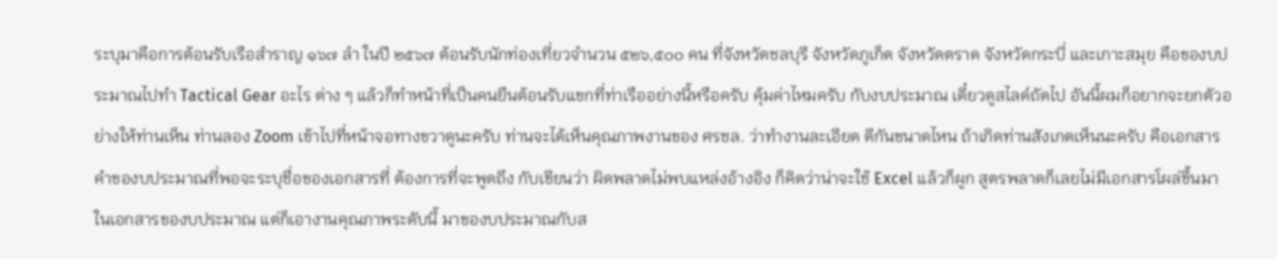ระบุมาคือการต้อนรับเรือสำราญ ๑๖๗ ลำ ในปี ๒๕๖๗ ต้อนรับนักท่องเที่ยวจำนวน ๕๒๖,๕๐๐ คน ที่จังหวัดชลบุรี จังหวัดภูเก็ต จังหวัดตราด จังหวัดกระบี่ และเกาะสมุย คือของบประมาณไปทำ Tactical Gear อะไร ต่าง ๆ แล้วก็ทำหน้าที่เป็นคนยืนต้อนรับแขกที่ท่าเรืออย่างนี้หรือครับ คุ้มค่าไหมครับ กับงบประมาณ เดี๋ยวดูสไลด์ถัดไป อันนี้ผมก็อยากจะยกตัวอย่างให้ท่านเห็น ท่านลอง Zoom เข้าไปที่หน้าจอทางขวาดูนะครับ ท่านจะได้เห็นคุณภาพงานของ ศรชล. ว่าทำงานละเอียด ดีกันขนาดไหน ถ้าเกิดท่านสังเกตเห็นนะครับ คือเอกสารคำของบประมาณที่พอจะระบุชื่อของเอกสารที่ ต้องการที่จะพูดถึง กับเขียนว่า ผิดพลาดไม่พบแหล่งอ้างอิง ก็คิดว่าน่าจะใช้ Excel แล้วก็ผูก สูตรพลาดก็เลยไม่มีเอกสารโผล่ขึ้นมาในเอกสารของบประมาณ แต่ก็เอางานคุณภาพระดับนี้ มาของบประมาณกับส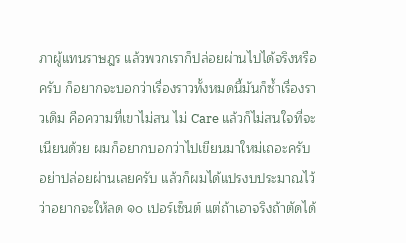ภาผู้แทนราษฎร แล้วพวกเราก็ปล่อยผ่านไปได้จริงหรือครับ ก็อยากจะบอกว่าเรื่องราวทั้งหมดนี้มันก็ซ้ำเรื่องราวเดิม คือความที่เขาไม่สน ไม่ Care แล้วก็ไม่สนใจที่จะเนียนด้วย ผมก็อยากบอกว่าไปเขียนมาใหม่เถอะครับ อย่าปล่อยผ่านเลยครับ แล้วก็ผมได้แปรงบประมาณไว้ว่าอยากจะให้ลด ๑๐ เปอร์เซ็นต์ แต่ถ้าเอาจริงถ้าตัดได้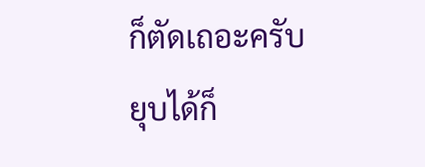ก็ตัดเถอะครับ ยุบได้ก็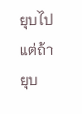ยุบไป แต่ถ้ายุบ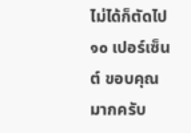ไม่ได้ก็ตัดไป ๑๐ เปอร์เซ็นต์ ขอบคุณมากครับ